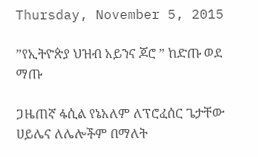Thursday, November 5, 2015

”የኢትዮጵያ ህዝብ አይንና ጆሮ ” ከድጡ ወደ ማጡ

ጋዜጠኛ ፋሲል የኔአለም ለፕሮፈሰር ጌታቸው ሀይሌና ለሌሎችም በማለት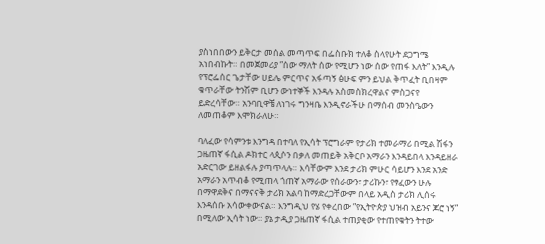ያስነበበውን ይቅርታ መሰል መጣጥፍ በፌስቡክ ተለቆ ስላየሁት ደጋግሜ አነበብኩት። በመጀመሪያ ”ሰው ማለት ሰው የሚሆን ነው ሰው የጠፋ እለት” እንዲሉ የፕሮፌሰር ጌታቸው ሀይሌ ምርጥና አፋጣኝ ፅሁፍ ምን ይህል ቅጥፈት ቢበዛም ቁጥራቸው ትንሽም ቢሆን ውነተኞች እንዳሉ አስመስክረዋልና ምስጋናየ ይድረሳቸው። አንባቢዋቼ ለነገሩ ግንዛቤ እንዲኖራችሁ በማሰብ መንስዔውን ለመጠቆም እሞክራለሁ።

ባለፈው የሳምንቱ እንግዳ በተባለ የኢሳት ፕሮግራም የታሪክ ተመራማሪ በሚል ሽፋን ጋዜጠኛ ፋሲል ዶክተር ላጲሶን በቃለ መጠይቅ አቅርቦ አማራን እንዳይበላ እንዳይዘራ አድርገው ይዘልፋሉ ያጣጥላሉ። እሳቸውም እንደ ታሪክ ምሁር ሳይሆን እንደ አንድ አማራን አጥብቆ የሚጠላ ጎጠኛ አማራው የሰራውን፣ ታሪኩን፣ የፃፈውን ሁሉ በማዋደቅና በማናናቅ ታሪክ አልባ ከማድረጋቸውም በላይ አዲስ ታሪክ ሊሰሩ እንዳሰቡ አሳውቀውናል። እንግዲህ የሄ የቀረበው ”የኢትዮጵያ ህዝብ አይንና ጆሮ ነኝ” በሚለው ኢሳት ነው። ያኔ ታዲያ ጋዜጠኛ ፋሲል ተጠያቂው የተጠየቁትን ትተው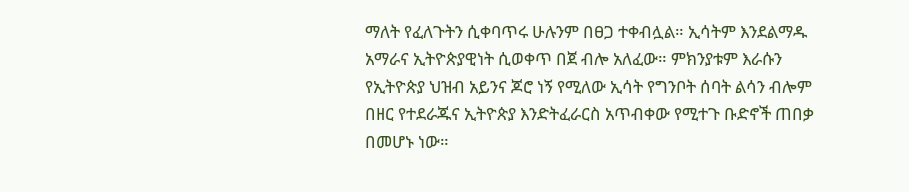ማለት የፈለጉትን ሲቀባጥሩ ሁሉንም በፀጋ ተቀብሏል። ኢሳትም እንደልማዱ አማራና ኢትዮጵያዊነት ሲወቀጥ በጀ ብሎ አለፈው። ምክንያቱም እራሱን የኢትዮጵያ ህዝብ አይንና ጆሮ ነኝ የሚለው ኢሳት የግንቦት ሰባት ልሳን ብሎም በዘር የተደራጁና ኢትዮጵያ እንድትፈራርስ አጥብቀው የሚተጉ ቡድኖች ጠበቃ በመሆኑ ነው።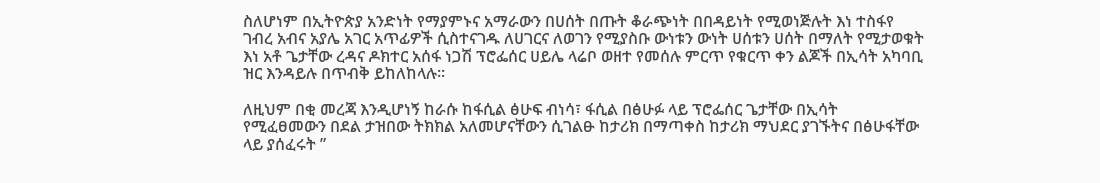ስለሆነም በኢትዮጵያ አንድነት የማያምኑና አማራውን በሀሰት በጡት ቆራጭነት በበዳይነት የሚወነጅሉት እነ ተስፋየ ገብረ አብና አያሌ አገር አጥፊዎች ሲስተናገዱ ለሀገርና ለወገን የሚያስቡ ውነቱን ውነት ሀሰቱን ሀሰት በማለት የሚታወቁት እነ አቶ ጌታቸው ረዳና ዶክተር አሰፋ ነጋሽ ፕሮፌሰር ሀይሌ ላሬቦ ወዘተ የመሰሉ ምርጥ የቁርጥ ቀን ልጆች በኢሳት አካባቢ ዝር እንዳይሉ በጥብቅ ይከለከላሉ።

ለዚህም በቂ መረጃ እንዲሆነኝ ከራሱ ከፋሲል ፅሁፍ ብነሳ፣ ፋሲል በፅሁፉ ላይ ፕሮፌሰር ጌታቸው በኢሳት የሚፈፀመውን በደል ታዝበው ትክክል አለመሆናቸውን ሲገልፁ ከታሪክ በማጣቀስ ከታሪክ ማህደር ያገኙትና በፅሁፋቸው ላይ ያሰፈሩት ”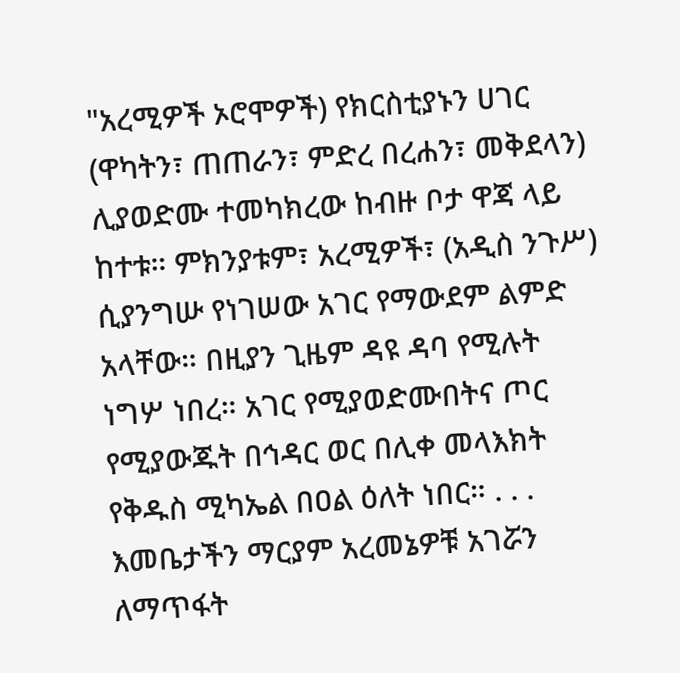"አረሚዎች ኦሮሞዎች) የክርስቲያኑን ሀገር (ዋካትን፣ ጠጠራን፣ ምድረ በረሐን፣ መቅደላን) ሊያወድሙ ተመካክረው ከብዙ ቦታ ዋጃ ላይ ከተቱ። ምክንያቱም፣ አረሚዎች፣ (አዲስ ንጉሥ) ሲያንግሡ የነገሠው አገር የማውደም ልምድ አላቸው። በዚያን ጊዜም ዳዩ ዳባ የሚሉት ነግሦ ነበረ። አገር የሚያወድሙበትና ጦር የሚያውጁት በኅዳር ወር በሊቀ መላእክት የቅዱስ ሚካኤል በዐል ዕለት ነበር። . . . እመቤታችን ማርያም አረመኔዎቹ አገሯን ለማጥፋት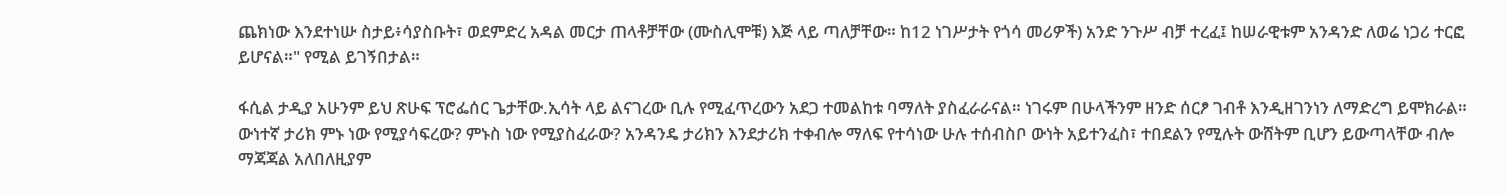ጨክነው እንደተነሡ ስታይ፥ሳያስቡት፣ ወደምድረ አዳል መርታ ጠላቶቻቸው (ሙስሊሞቹ) እጅ ላይ ጣለቻቸው። ከ12 ነገሥታት የጎሳ መሪዎች) አንድ ንጉሥ ብቻ ተረፈ፤ ከሠራዊቱም አንዳንድ ለወሬ ነጋሪ ተርፎ ይሆናል።" የሚል ይገኝበታል።

ፋሲል ታዲያ አሁንም ይህ ጽሁፍ ፕሮፌሰር ጌታቸው.ኢሳት ላይ ልናገረው ቢሉ የሚፈጥረውን አደጋ ተመልከቱ ባማለት ያስፈራራናል። ነገሩም በሁላችንም ዘንድ ሰርፆ ገብቶ እንዲዘገንነን ለማድረግ ይሞክራል። ውነተኛ ታሪክ ምኑ ነው የሚያሳፍረው? ምኑስ ነው የሚያስፈራው? አንዳንዴ ታሪክን እንደታሪክ ተቀብሎ ማለፍ የተሳነው ሁሉ ተሰብስቦ ውነት አይተንፈስ፣ ተበደልን የሚሉት ውሸትም ቢሆን ይውጣላቸው ብሎ ማጃጃል አለበለዚያም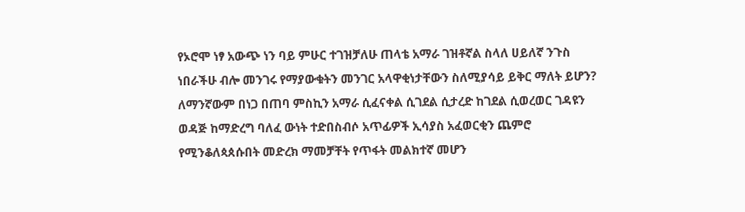የኦሮሞ ነፃ አውጭ ነን ባይ ምሁር ተገዝቻለሁ ጠላቴ አማራ ገዝቶኛል ስላለ ሀይለኛ ንጉስ ነበራችሁ ብሎ መንገሩ የማያውቁትን መንገር አላዋቂነታቸውን ስለሚያሳይ ይቅር ማለት ይሆን? ለማንኛውም በነጋ በጠባ ምስኪን አማራ ሲፈናቀል ሲገደል ሲታረድ ከገደል ሲወረወር ገዳዩን ወዳጅ ከማድረግ ባለፈ ውነት ተድበስብሶ አጥፊዎች ኢሳያስ አፈወርቂን ጨምሮ የሚንቆለጳጰሱበት መድረክ ማመቻቸት የጥፋት መልክተኛ መሆን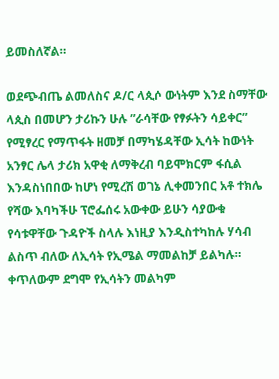ይመስለኛል።

ወደጭብጤ ልመለስና ዶ/ር ላጲሶ ውነትም እንደ ስማቸው ላጲስ በመሆን ታሪኩን ሁሉ ”ራሳቸው የፃፉትን ሳይቀር” የሚፃረር የማጥፋት ዘመቻ በማካሄዳቸው ኢሳት ከውነት አንፃር ሌላ ታሪክ አዋቂ ለማቅረብ ባይሞክርም ፋሲል እንዳስነበበው ከሆነ የሚረሽ ወገኔ ሊቀመንበር አቶ ተክሌ የሻው እባካችሁ ፕሮፌሰሩ አውቀው ይሁን ሳያውቁ የሳቱዋቸው ጉዳዮች ስላሉ እነዚያ እንዲስተካከሉ ሃሳብ ልስጥ ብለው ለኢሳት የኢሜል ማመልከቻ ይልካሉ። ቀጥለውም ደግሞ የኢሳትን መልካም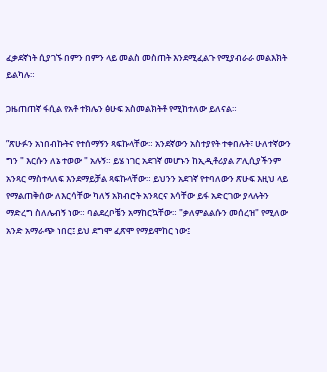ፈቃደኛነት ሲያገኙ በምን በምን ላይ መልስ መስጠት እንደሚፈልጉ የሚያብራራ መልእክት ይልካሉ።

ጋዜጠጠኛ ፋሲል የአቶ ተክሌን ፅሁፍ አስመልክትቶ የሚከተለው ይለናል።

”ጽሁፉን አነበብኩትና የተሰማኝን ጻፍኩላቸው። አንደኛውን አስተያየት ተቀበሉት፣ ሁለተኛውን ግን " እርሱን ለኔ ተወው " አሉኝ። ይሄ ነገር አደገኛ መሆኑን ከኢዲቶሪያል ፖሊሲያችንም አንጻር ማስተላለፍ እንደማይቻል ጻፍኩላቸው። ይህንን አደገኛ የተባለውን ጽሁፍ እዚህ ላይ የማልጠቅሰው ለእርሳቸው ካለኝ አክብሮት አንጻርና እሳቸው ይፋ አድርገው ያላሉትን ማድረግ ስለሌብኝ ነው። ባልደረቦቼን አማከርኳቸው። "ቃለምልልሱን መሰረዝ" የሚለው አንድ አማራጭ ነበር፤ ይህ ደግሞ ፈጽሞ የማይሞከር ነው፤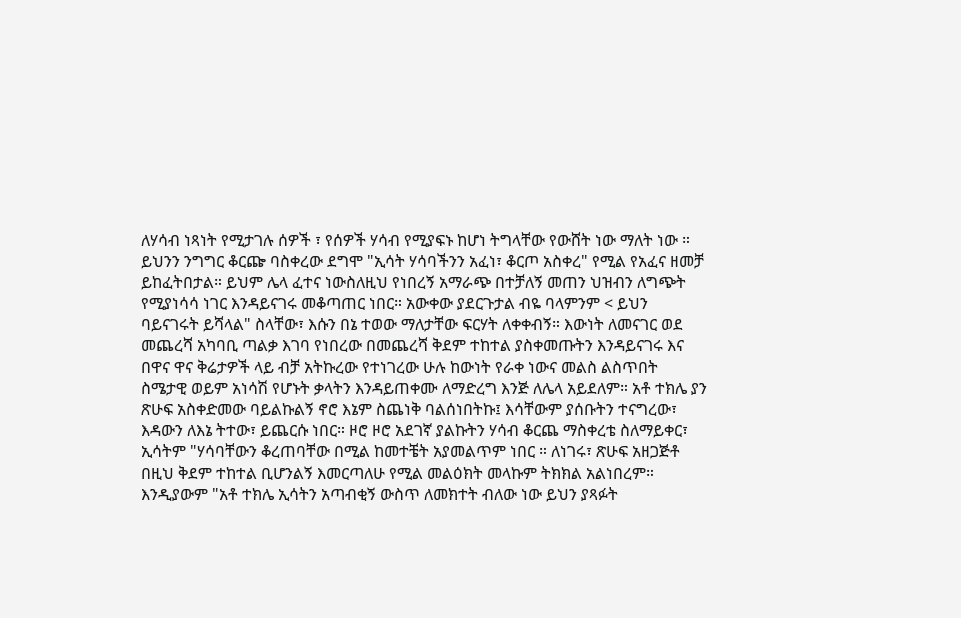ለሃሳብ ነጻነት የሚታገሉ ሰዎች ፣ የሰዎች ሃሳብ የሚያፍኑ ከሆነ ትግላቸው የውሸት ነው ማለት ነው ። ይህንን ንግግር ቆርጬ ባስቀረው ደግሞ "ኢሳት ሃሳባችንን አፈነ፣ ቆርጦ አስቀረ" የሚል የአፈና ዘመቻ ይከፈትበታል። ይህም ሌላ ፈተና ነውስለዚህ የነበረኝ አማራጭ በተቻለኝ መጠን ህዝብን ለግጭት የሚያነሳሳ ነገር እንዳይናገሩ መቆጣጠር ነበር። አውቀው ያደርጉታል ብዬ ባላምንም < ይህን ባይናገሩት ይሻላል" ስላቸው፣ እሱን በኔ ተወው ማለታቸው ፍርሃት ለቀቀብኝ። እውነት ለመናገር ወደ መጨረሻ አካባቢ ጣልቃ እገባ የነበረው በመጨረሻ ቅደም ተከተል ያስቀመጡትን እንዳይናገሩ እና በዋና ዋና ቅሬታዎች ላይ ብቻ አትኩረው የተነገረው ሁሉ ከውነት የራቀ ነውና መልስ ልስጥበት ስሜታዊ ወይም አነሳሽ የሆኑት ቃላትን እንዳይጠቀሙ ለማድረግ እንጅ ለሌላ አይደለም። አቶ ተክሌ ያን ጽሁፍ አስቀድመው ባይልኩልኝ ኖሮ እኔም ስጨነቅ ባልሰነበትኩ፤ እሳቸውም ያሰቡትን ተናግረው፣ እዳውን ለእኔ ትተው፣ ይጨርሱ ነበር። ዞሮ ዞሮ አደገኛ ያልኩትን ሃሳብ ቆርጨ ማስቀረቴ ስለማይቀር፣ ኢሳትም "ሃሳባቸውን ቆረጠባቸው በሚል ከመተቼት አያመልጥም ነበር ። ለነገሩ፣ ጽሁፍ አዘጋጅቶ በዚህ ቅደም ተከተል ቢሆንልኝ እመርጣለሁ የሚል መልዕክት መላኩም ትክክል አልነበረም። እንዲያውም "አቶ ተክሌ ኢሳትን አጣብቂኝ ውስጥ ለመክተት ብለው ነው ይህን ያጻፉት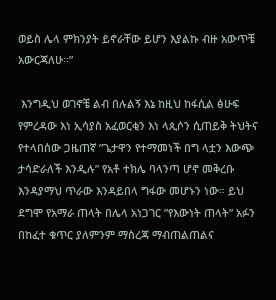ወይስ ሌላ ምክንያት ይኖራቸው ይሆን እያልኩ ብዙ አውጥቼ አውርጃለሁ።”

 እንግዲህ ወገኖቼ ልብ በሉልኝ እኔ ከዚህ ከፋሲል ፅሁፍ የምረዳው እነ ኢሳያስ አፈወርቂን እነ ላጲሶን ሲጠይቅ ትህትና የተላበሰው ጋዜጠኛ ”ጌታዋን የተማመነች በግ ላቷን እውጭ ታሳድራለች እንዲሉ” የአቶ ተክሌ ባላንጣ ሆኖ መቅረቡ እንዳያማህ ጥራው እንዳይበላ ግፋው መሆኑን ነው። ይህ ደግሞ የአማራ ጠላት በሌላ አነጋገር ”የእውነት ጠላት” አፉን በከፈተ ቁጥር ያለምንም ማስረጃ ማብጠልጠልና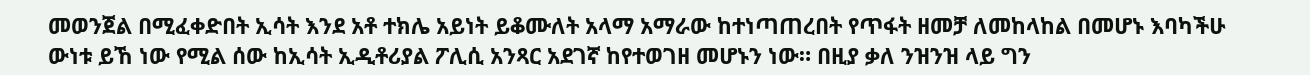መወንጀል በሚፈቀድበት ኢሳት እንደ አቶ ተክሌ አይነት ይቆሙለት አላማ አማራው ከተነጣጠረበት የጥፋት ዘመቻ ለመከላከል በመሆኑ እባካችሁ ውነቱ ይኸ ነው የሚል ሰው ከኢሳት ኢዲቶሪያል ፖሊሲ አንጻር አደገኛ ከየተወገዘ መሆኑን ነው። በዚያ ቃለ ንዝንዝ ላይ ግን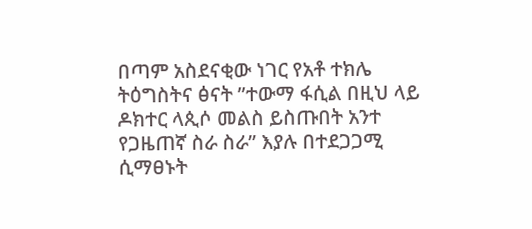በጣም አስደናቂው ነገር የአቶ ተክሌ ትዕግስትና ፅናት ”ተውማ ፋሲል በዚህ ላይ ዶክተር ላጲሶ መልስ ይስጡበት አንተ የጋዜጠኛ ስራ ስራ” እያሉ በተደጋጋሚ ሲማፀኑት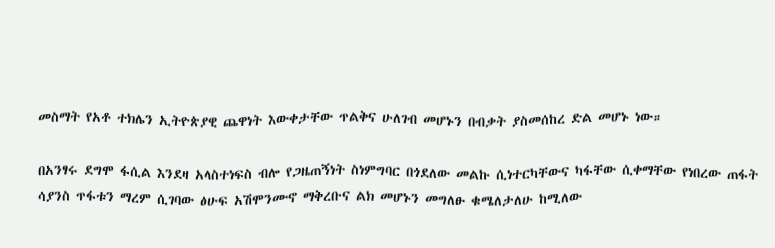መስማት የአቶ ተክሌን ኢትዮጵያዊ ጨዋነት እውቀታቸው ጥልቅና ሁለገብ መሆኑን በብቃት ያስመሰከረ ድል መሆኑ ነው።

በአንፃሩ ደግሞ ፋሲል እንደዛ አላስተነፍስ ብሎ የጋዜጠኝነት ስነምግባር በጎደለው መልኩ ሲነተርካቸውና ካፋቸው ሲቀማቸው የነበረው ጠፋት ሳያንስ ጥፋቱን ማረም ሲገባው ፅሁፍ አሽሞንሙኖ ማቅረቡና ልክ መሆኑን መግለፁ ቁሜለታለሁ ከሚለው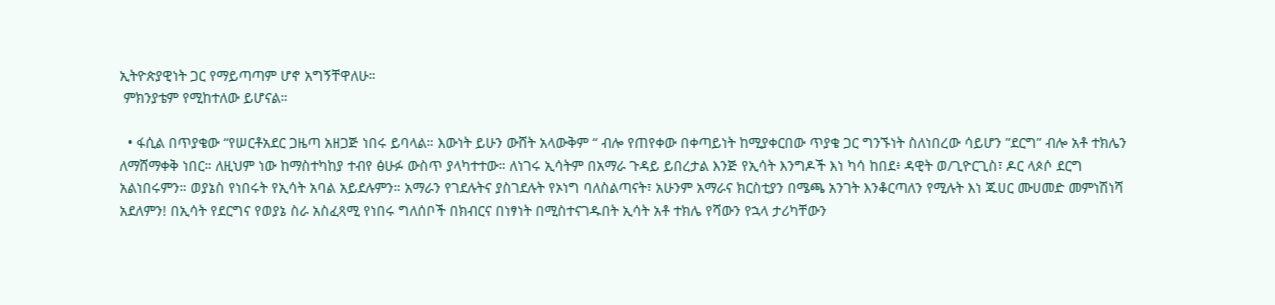ኢትዮጵያዊነት ጋር የማይጣጣም ሆኖ አግኝቸዋለሁ።
 ምክንያቴም የሚከተለው ይሆናል።

  • ፋሲል በጥያቄው “የሠርቶአደር ጋዜጣ አዘጋጅ ነበሩ ይባላል። እውነት ይሁን ውሸት አላውቅም “ ብሎ የጠየቀው በቀጣይነት ከሚያቀርበው ጥያቄ ጋር ግንኙነት ስለነበረው ሳይሆን ”ደርግ” ብሎ አቶ ተክሌን ለማሸማቀቅ ነበር። ለዚህም ነው ከማስተካከያ ተብየ ፅሁፉ ውስጥ ያላካተተው። ለነገሩ ኢሳትም በአማራ ጉዳይ ይበረታል እንጅ የኢሳት እንግዶች እነ ካሳ ከበደ፥ ዳዊት ወ/ጊዮርጊስ፣ ዶር ላጶሶ ደርግ አልነበሩምን። ወያኔስ የነበሩት የኢሳት አባል አይደሉምን። አማራን የገደሉትና ያስገደሉት የኦነግ ባለስልጣናት፣ አሁንም አማራና ክርስቲያን በሜጫ አንገት እንቆርጣለን የሚሉት እነ ጁሀር ሙሀመድ መምነሽነሻ አደለምን! በኢሳት የደርግና የወያኔ ስራ አስፈጻሚ የነበሩ ግለሰቦች በክብርና በነፃነት በሚስተናገዱበት ኢሳት አቶ ተክሌ የሻውን የኋላ ታሪካቸውን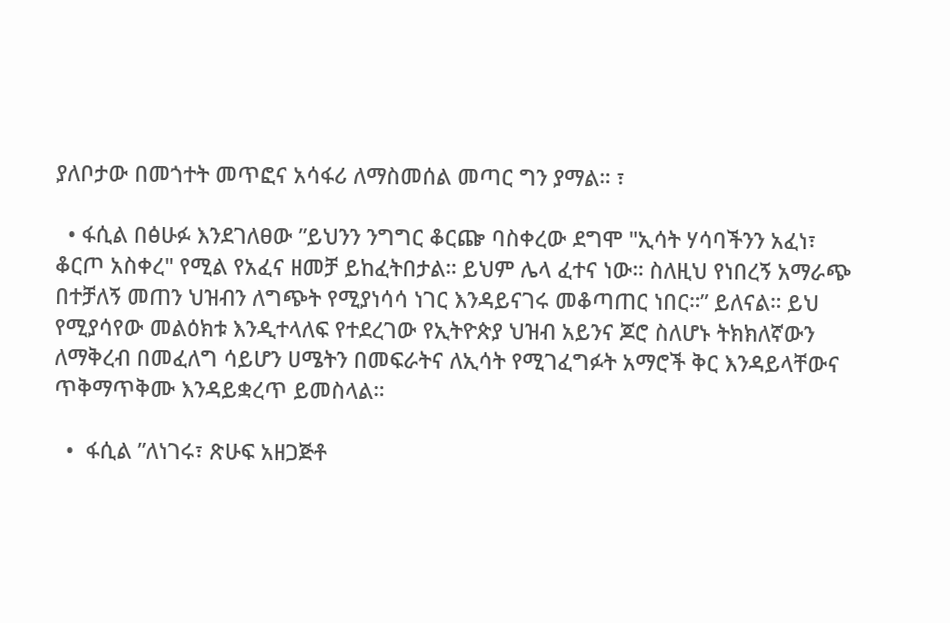ያለቦታው በመጎተት መጥፎና አሳፋሪ ለማስመሰል መጣር ግን ያማል። ፣

  • ፋሲል በፅሁፉ እንደገለፀው ”ይህንን ንግግር ቆርጬ ባስቀረው ደግሞ "ኢሳት ሃሳባችንን አፈነ፣ ቆርጦ አስቀረ" የሚል የአፈና ዘመቻ ይከፈትበታል። ይህም ሌላ ፈተና ነው። ስለዚህ የነበረኝ አማራጭ በተቻለኝ መጠን ህዝብን ለግጭት የሚያነሳሳ ነገር እንዳይናገሩ መቆጣጠር ነበር።” ይለናል። ይህ የሚያሳየው መልዕክቱ እንዲተላለፍ የተደረገው የኢትዮጵያ ህዝብ አይንና ጆሮ ስለሆኑ ትክክለኛውን ለማቅረብ በመፈለግ ሳይሆን ሀሜትን በመፍራትና ለኢሳት የሚገፈግፉት አማሮች ቅር እንዳይላቸውና ጥቅማጥቅሙ እንዳይቋረጥ ይመስላል።

  •  ፋሲል ”ለነገሩ፣ ጽሁፍ አዘጋጅቶ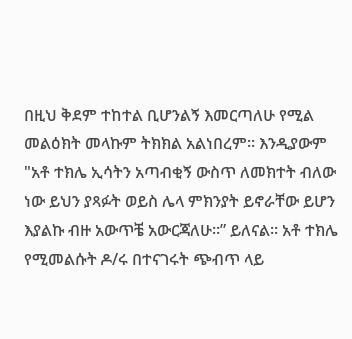በዚህ ቅደም ተከተል ቢሆንልኝ እመርጣለሁ የሚል መልዕክት መላኩም ትክክል አልነበረም። እንዲያውም "አቶ ተክሌ ኢሳትን አጣብቂኝ ውስጥ ለመክተት ብለው ነው ይህን ያጻፉት ወይስ ሌላ ምክንያት ይኖራቸው ይሆን እያልኩ ብዙ አውጥቼ አውርጃለሁ።” ይለናል። አቶ ተክሌ የሚመልሱት ዶ/ሩ በተናገሩት ጭብጥ ላይ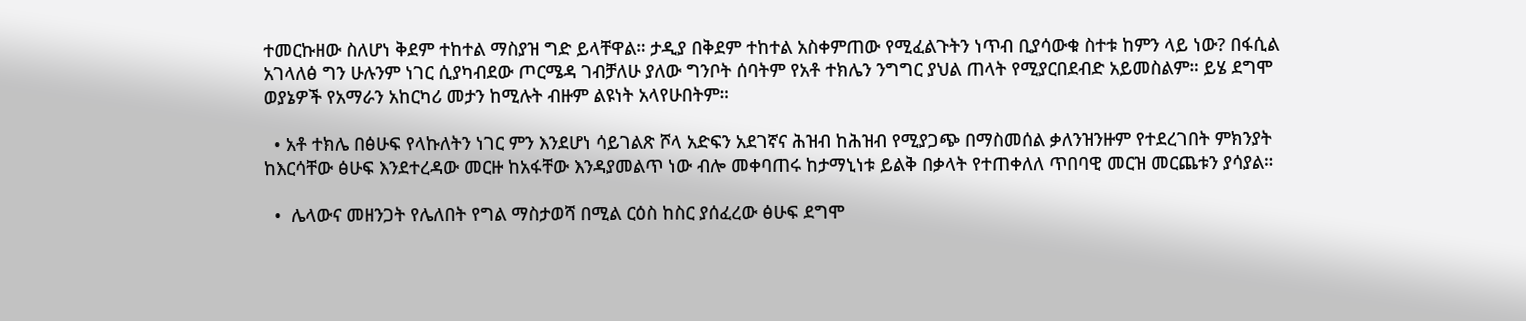ተመርኩዘው ስለሆነ ቅደም ተከተል ማስያዝ ግድ ይላቸዋል። ታዲያ በቅደም ተከተል አስቀምጠው የሚፈልጉትን ነጥብ ቢያሳውቁ ስተቱ ከምን ላይ ነው? በፋሲል አገላለፅ ግን ሁሉንም ነገር ሲያካብደው ጦርሜዳ ገብቻለሁ ያለው ግንቦት ሰባትም የአቶ ተክሌን ንግግር ያህል ጠላት የሚያርበደብድ አይመስልም። ይሄ ደግሞ ወያኔዎች የአማራን አከርካሪ መታን ከሚሉት ብዙም ልዩነት አላየሁበትም።

  • አቶ ተክሌ በፅሁፍ የላኩለትን ነገር ምን እንደሆነ ሳይገልጽ ሾላ አድፍን አደገኛና ሕዝብ ከሕዝብ የሚያጋጭ በማስመሰል ቃለንዝንዙም የተደረገበት ምክንያት ከእርሳቸው ፅሁፍ እንደተረዳው መርዙ ከአፋቸው እንዳያመልጥ ነው ብሎ መቀባጠሩ ከታማኒነቱ ይልቅ በቃላት የተጠቀለለ ጥበባዊ መርዝ መርጨቱን ያሳያል።

  •  ሌላውና መዘንጋት የሌለበት የግል ማስታወሻ በሚል ርዕስ ከስር ያሰፈረው ፅሁፍ ደግሞ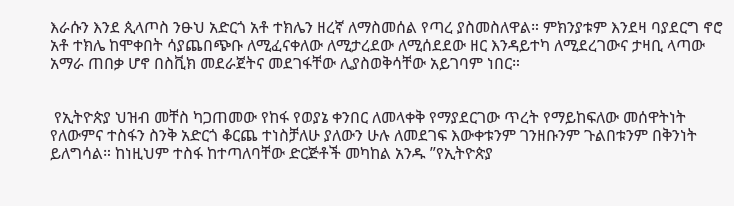እራሱን እንደ ጲላጦስ ንፁህ አድርጎ አቶ ተክሌን ዘረኛ ለማስመሰል የጣረ ያስመስለዋል። ምክንያቱም እንደዛ ባያደርግ ኖሮ አቶ ተክሌ ከሞቀበት ሳያጨበጭቡ ለሚፈናቀለው ለሚታረደው ለሚሰደደው ዘር እንዳይተካ ለሚደረገውና ታዛቢ ላጣው አማራ ጠበቃ ሆኖ በስቪክ መደራጀትና መደገፋቸው ሊያስወቅሳቸው አይገባም ነበር።


 የኢትዮጵያ ህዝብ መቸስ ካጋጠመው የከፋ የወያኔ ቀንበር ለመላቀቅ የማያደርገው ጥረት የማይከፍለው መሰዋትነት የለውምና ተስፋን ስንቅ አድርጎ ቆርጨ ተነስቻለሁ ያለውን ሁሉ ለመደገፍ እውቀቱንም ገንዘቡንም ጉልበቱንም በቅንነት ይለግሳል። ከነዚህም ተስፋ ከተጣለባቸው ድርጅቶች መካከል አንዱ ”የኢትዮጵያ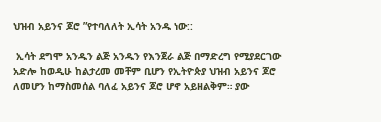ህዝብ አይንና ጆሮ ”የተባለለት ኢሳት አንዱ ነው::

 ኢሳት ደግሞ አንዱን ልጅ አንዱን የእንጀራ ልጅ በማድረግ የሚያደርገው አድሎ ከወዲሁ ከልታረመ መቸም ቢሆን የኢትዮጵያ ህዝብ አይንና ጆሮ ለመሆን ከማስመሰል ባለፈ አይንና ጆሮ ሆኖ አይዘልቅም። ያው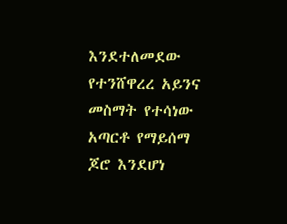እንደተለመደው የተንሸዋረረ አይንና መስማት የተሳነው አጣርቶ የማይሰማ ጆሮ እንደሆነ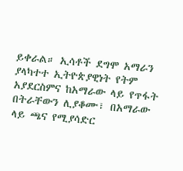ይቀራል። ኢሳቶች ደግሞ አማራን ያላካተተ ኢትዮጵያዊነት የትም አያደርስምና ከአማራው ላይ የጥፋት በትራቸውን ሊያቆሙ፣ በአማራው ላይ ጫና የሚያሳድር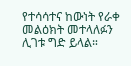የተሳሳተና ከውነት የራቀ መልዕክት መተላለፉን ሊገቱ ግድ ይላል።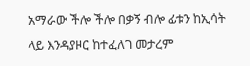አማራው ችሎ ችሎ በቃኝ ብሎ ፊቱን ከኢሳት ላይ እንዳያዞር ከተፈለገ መታረም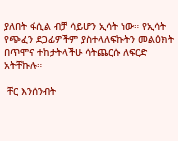ያለበት ፋሲል ብቻ ሳይሆን ኢሳት ነው። የኢሳት የጭፈን ደጋፊዎችም ያስተላለፍኩትን መልዕክት በጥሞና ተከታትላችሁ ሳትጨርሱ ለፍርድ አትቸኩሉ።

 ቸር እንሰንብት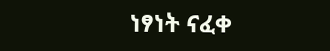ነፃነት ናፈቀ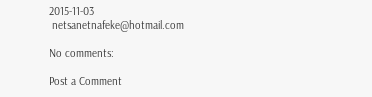2015-11-03
 netsanetnafeke@hotmail.com

No comments:

Post a Comment